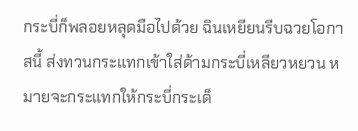กระบี่ก็พลอยหลุดมือไปด้วย ฉินเหยียนรีบฉวยโอกาสนี้ ส่งทวนกระแทกเข้าใส่ด้ามกระบี่เหลียวหยวน หมายจะกระแทกให้กระบี่กระเด็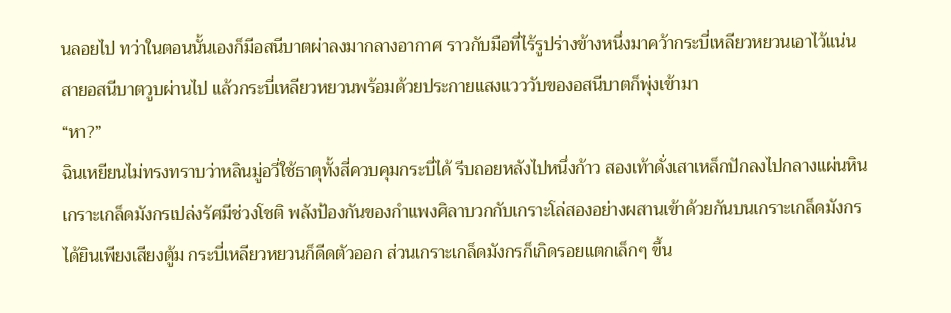นลอยไป ทว่าในตอนนั้นเองก็มีอสนีบาตผ่าลงมากลางอากาศ ราวกับมือที่ไร้รูปร่างข้างหนึ่งมาคว้ากระบี่เหลียวหยวนเอาไว้แน่น สายอสนีบาตวูบผ่านไป แล้วกระบี่เหลียวหยวนพร้อมด้วยประกายแสงแวววับของอสนีบาตก็พุ่งเข้ามา
“หา?”
ฉินเหยียนไม่ทรงทราบว่าหลินมู่อวี่ใช้ธาตุทั้งสี่ควบคุมกระบี่ได้ รีบถอยหลังไปหนึ่งก้าว สองเท้าดั่งเสาเหล็กปักลงไปกลางแผ่นหิน เกราะเกล็ดมังกรเปล่งรัศมีช่วงโชติ พลังป้องกันของกำแพงศิลาบวกกับเกราะโล่สองอย่างผสานเข้าด้วยกันบนเกราะเกล็ดมังกร ได้ยินเพียงเสียงตู้ม กระบี่เหลียวหยวนก็ดีดตัวออก ส่วนเกราะเกล็ดมังกรก็เกิดรอยแตกเล็กๆ ขึ้น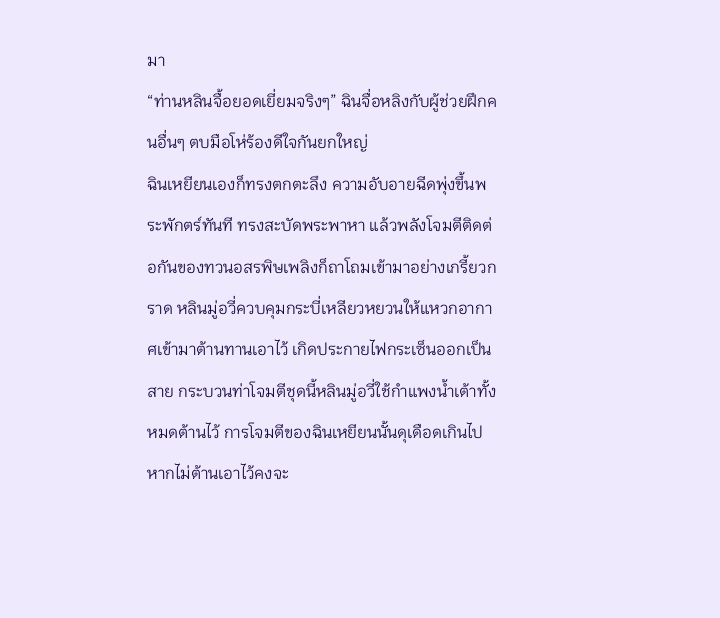มา
“ท่านหลินจื้อยอดเยี่ยมจริงๆ” ฉินจื่อหลิงกับผู้ช่วยฝึกคนอื่นๆ ตบมือโห่ร้องดีใจกันยกใหญ่
ฉินเหยียนเองก็ทรงตกตะลึง ความอับอายฉีดพุ่งขึ้นพระพักตร์ทันที ทรงสะบัดพระพาหา แล้วพลังโจมตีติดต่อกันของทวนอสรพิษเพลิงก็ถาโถมเข้ามาอย่างเกรี้ยวกราด หลินมู่อวี่ควบคุมกระบี่เหลียวหยวนให้แหวกอากาศเข้ามาต้านทานเอาไว้ เกิดประกายไฟกระเซ็นออกเป็นสาย กระบวนท่าโจมตีชุดนี้หลินมู่อวี่ใช้กำแพงน้ำเต้าทั้งหมดต้านไว้ การโจมตีของฉินเหยียนนั้นดุเดือดเกินไป หากไม่ต้านเอาไว้คงจะ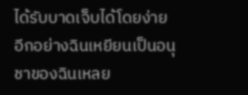ได้รับบาดเจ็บได้โดยง่าย
อีกอย่างฉินเหยียนเป็นอนุชาของฉินเหลย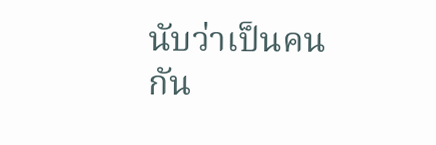นับว่าเป็นคนกัน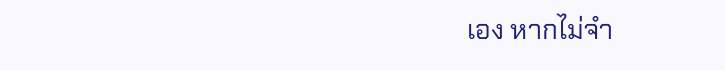เอง หากไม่จำ